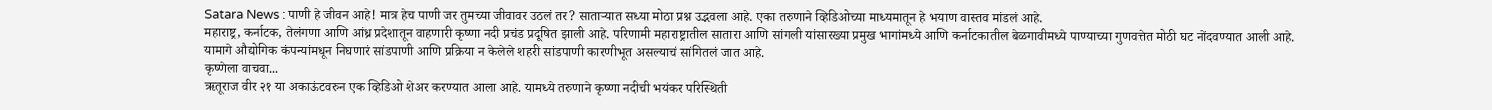Satara News : पाणी हे जीवन आहे! मात्र हेच पाणी जर तुमच्या जीवावर उठलं तर? साताऱ्यात सध्या मोठा प्रश्न उद्भवला आहे. एका तरुणाने व्हिडिओच्या माध्यमातून हे भयाण वास्तव मांडलं आहे.
महाराष्ट्र, कर्नाटक, तेलंगणा आणि आंध्र प्रदेशातून वाहणारी कृष्णा नदी प्रचंड प्रदूषित झाली आहे. परिणामी महाराष्ट्रातील सातारा आणि सांगली यांसारख्या प्रमुख भागांमध्ये आणि कर्नाटकातील बेळगावीमध्ये पाण्याच्या गुणवत्तेत मोठी घट नोंदवण्यात आली आहे. यामागे औद्योगिक कंपन्यांमधून निघणारं सांडपाणी आणि प्रक्रिया न केलेले शहरी सांडपाणी कारणीभूत असल्याचं सांगितलं जात आहे.
कृष्णेला वाचवा...
ऋतूराज वीर २१ या अकाऊंटवरुन एक व्हिडिओ शेअर करण्यात आला आहे. यामध्ये तरुणाने कृष्णा नदीची भयंकर परिस्थिती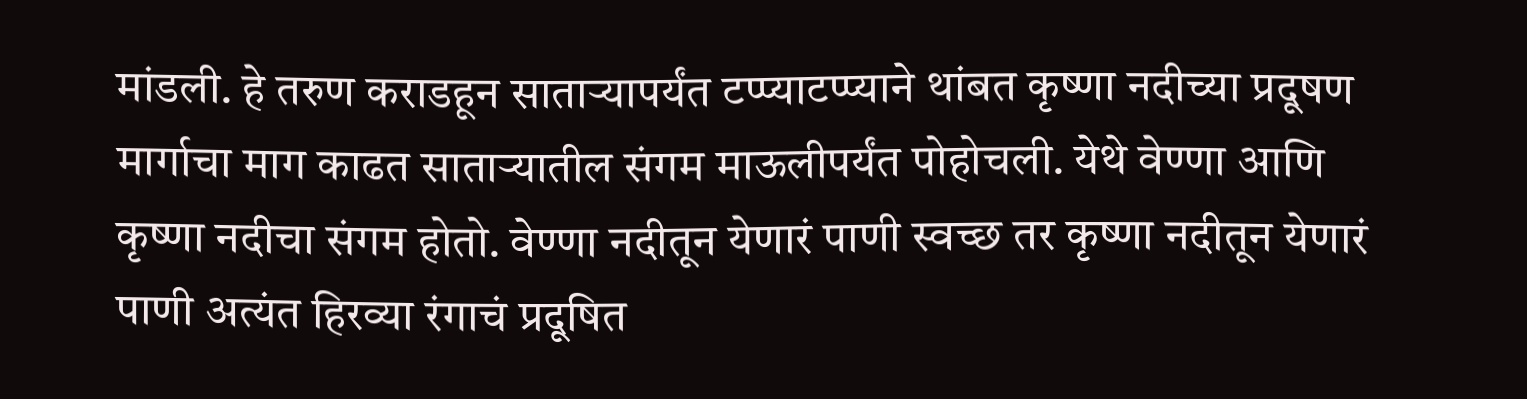मांडली. हे तरुण कराडहून साताऱ्यापर्यंत टप्प्याटप्प्याने थांबत कृष्णा नदीच्या प्रदूषण मार्गाचा माग काढत साताऱ्यातील संगम माऊलीपर्यंत पोहोचली. येथे वेण्णा आणि कृष्णा नदीचा संगम होतो. वेण्णा नदीतून येणारं पाणी स्वच्छ तर कृष्णा नदीतून येणारं पाणी अत्यंत हिरव्या रंगाचं प्रदूषित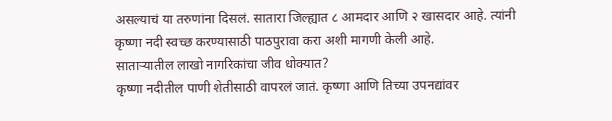असल्याचं या तरुणांना दिसलं. सातारा जिल्ह्यात ८ आमदार आणि २ खासदार आहे. त्यांनी कृष्णा नदी स्वच्छ करण्यासाठी पाठपुरावा करा अशी मागणी केली आहे.
साताऱ्यातील लाखो नागरिकांचा जीव धोक्यात?
कृष्णा नदीतील पाणी शेतीसाठी वापरलं जातं. कृष्णा आणि तिच्या उपनद्यांवर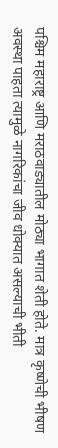पश्चिम महाराष्ट्र आणि मराठवाड्यातील मोठ्या भागात शेती होते. मात्र कृष्णेची भीषण अवस्था पाहता त्यामुळे नागरिकांचा जीव धोक्यात असल्याची भीती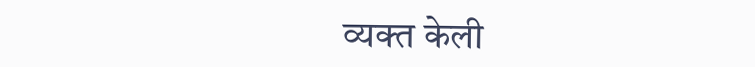व्यक्त केली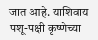जात आहे. याशिवाय पशू-पक्षी कृष्णेच्या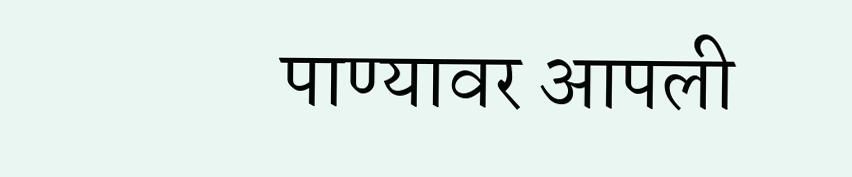पाण्यावर आपली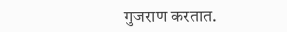गुजराण करतात.